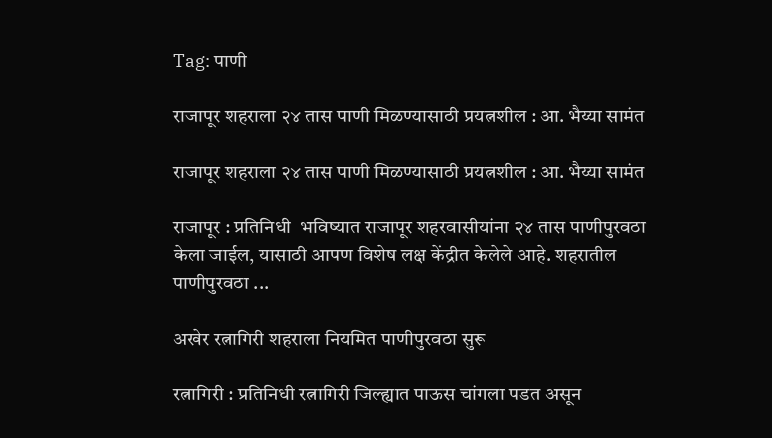Tag: पाणी

राजापूर शहराला २४ तास पाणी मिळण्यासाठी प्रयत्नशील : आ. भैय्या सामंत

राजापूर शहराला २४ तास पाणी मिळण्यासाठी प्रयत्नशील : आ. भैय्या सामंत

राजापूर : प्रतिनिधी  भविष्यात राजापूर शहरवासीयांना २४ तास पाणीपुरवठा केला जाईल, यासाठी आपण विशेष लक्ष केंद्रीत केलेले आहे. शहरातील पाणीपुरवठा ...

अखेर रत्नागिरी शहराला नियमित पाणीपुरवठा सुरू

रत्नागिरी : प्रतिनिधी रत्नागिरी जिल्ह्यात पाऊस चांगला पडत असून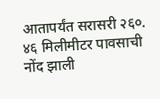आतापर्यंत सरासरी २६०. ४६ मिलीमीटर पावसाची नोंद झाली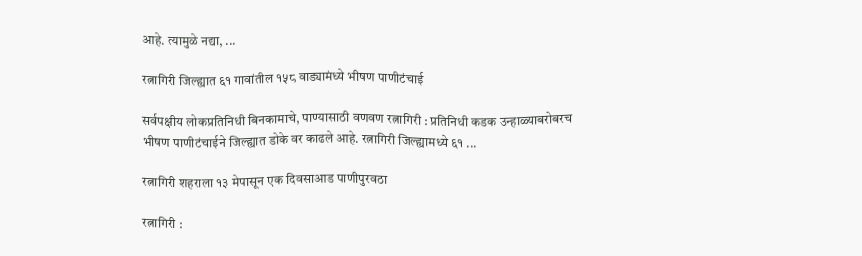आहे. त्यामुळे नद्या, ...

रत्नागिरी जिल्ह्यात ६१ गावांतील १५८ वाड्यामंध्ये भीषण पाणीटंचाई

सर्वपक्षीय लोकप्रतिनिधी बिनकामाचे, पाण्यासाठी वणवण रत्नागिरी : प्रतिनिधी कडक उन्हाळ्याबरोबरच भीषण पाणीटंचाईने जिल्ह्यात डोके वर काढले आहे. रत्नागिरी जिल्ह्यामध्ये ६१ ...

रत्नागिरी शहराला १३ मेपासून एक दिवसाआड पाणीपुरवठा

रत्नागिरी :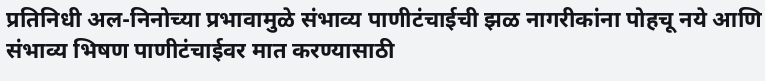प्रतिनिधी अल-निनोच्या प्रभावामुळे संभाव्य पाणीटंचाईची झळ नागरीकांना पोहचू नये आणि संभाव्य भिषण पाणीटंचाईवर मात करण्यासाठी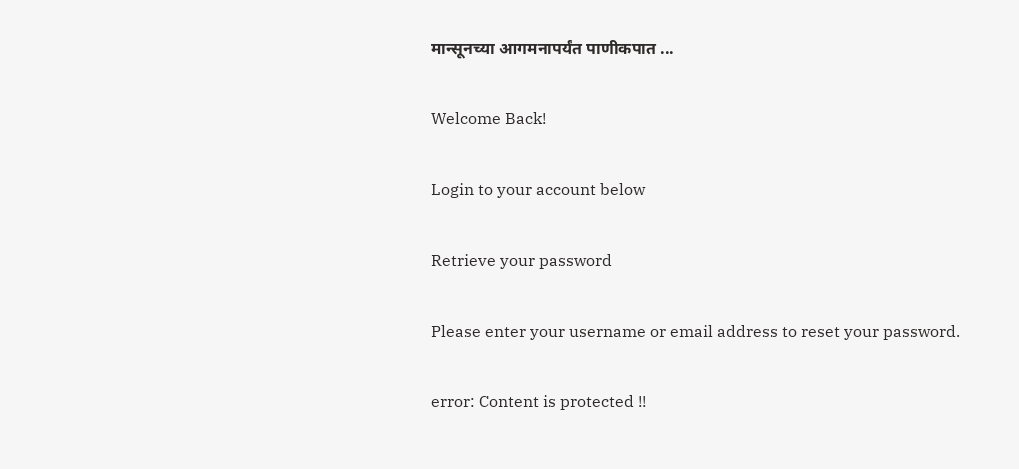मान्सूनच्या आगमनापर्यंत पाणीकपात ...

Welcome Back!

Login to your account below

Retrieve your password

Please enter your username or email address to reset your password.

error: Content is protected !!